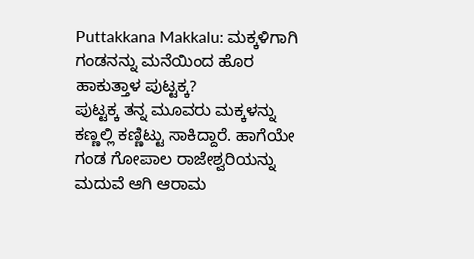Puttakkana Makkalu: ಮಕ್ಕಳಿಗಾಗಿ ಗಂಡನನ್ನು ಮನೆಯಿಂದ ಹೊರ ಹಾಕುತ್ತಾಳ ಪುಟ್ಟಕ್ಕ?
ಪುಟ್ಟಕ್ಕ ತನ್ನ ಮೂವರು ಮಕ್ಕಳನ್ನು ಕಣ್ಣಲ್ಲಿ ಕಣ್ಣಿಟ್ಟು ಸಾಕಿದ್ದಾರೆ. ಹಾಗೆಯೇ ಗಂಡ ಗೋಪಾಲ ರಾಜೇಶ್ವರಿಯನ್ನು ಮದುವೆ ಆಗಿ ಆರಾಮ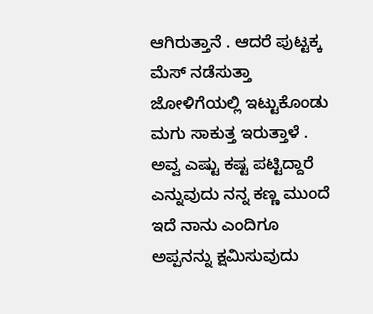ಆಗಿರುತ್ತಾನೆ . ಆದರೆ ಪುಟ್ಟಕ್ಕ ಮೆಸ್ ನಡೆಸುತ್ತಾ ಜೋಳಿಗೆಯಲ್ಲಿ ಇಟ್ಟುಕೊಂಡು ಮಗು ಸಾಕುತ್ತ ಇರುತ್ತಾಳೆ . ಅವ್ವ ಎಷ್ಟು ಕಷ್ಟ ಪಟ್ಟಿದ್ದಾರೆ ಎನ್ನುವುದು ನನ್ನ ಕಣ್ಣ ಮುಂದೆ ಇದೆ ನಾನು ಎಂದಿಗೂ ಅಪ್ಪನನ್ನು ಕ್ಷಮಿಸುವುದು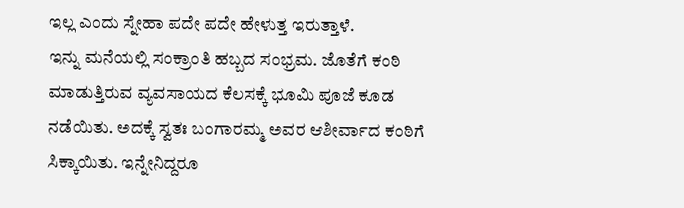ಇಲ್ಲ ಎಂದು ಸ್ನೇಹಾ ಪದೇ ಪದೇ ಹೇಳುತ್ತ ಇರುತ್ತಾಳೆ.
ಇನ್ನು ಮನೆಯಲ್ಲಿ ಸಂಕ್ರಾಂತಿ ಹಬ್ಬದ ಸಂಭ್ರಮ. ಜೊತೆಗೆ ಕಂಠಿ ಮಾಡುತ್ತಿರುವ ವ್ಯವಸಾಯದ ಕೆಲಸಕ್ಕೆ ಭೂಮಿ ಪೂಜೆ ಕೂಡ ನಡೆಯಿತು. ಅದಕ್ಕೆ ಸ್ವತಃ ಬಂಗಾರಮ್ಮ ಅವರ ಆಶೀರ್ವಾದ ಕಂಠಿಗೆ ಸಿಕ್ಕಾಯಿತು. ಇನ್ನೇನಿದ್ದರೂ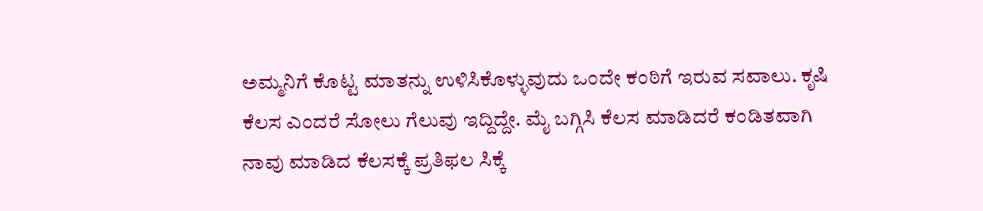ಅಮ್ಮನಿಗೆ ಕೊಟ್ಟ ಮಾತನ್ನು ಉಳಿಸಿಕೊಳ್ಳುವುದು ಒಂದೇ ಕಂಠಿಗೆ ಇರುವ ಸವಾಲು. ಕೃಷಿ ಕೆಲಸ ಎಂದರೆ ಸೋಲು ಗೆಲುವು ಇದ್ದಿದ್ದೇ. ಮೈ ಬಗ್ಗಿಸಿ ಕೆಲಸ ಮಾಡಿದರೆ ಕಂಡಿತವಾಗಿ ನಾವು ಮಾಡಿದ ಕೆಲಸಕ್ಕೆ ಪ್ರತಿಫಲ ಸಿಕ್ಕೆ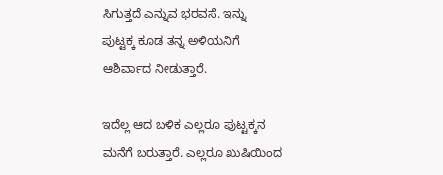ಸಿಗುತ್ತದೆ ಎನ್ನುವ ಭರವಸೆ. ಇನ್ನು ಪುಟ್ಟಕ್ಕ ಕೂಡ ತನ್ನ ಅಳಿಯನಿಗೆ ಆಶಿರ್ವಾದ ನೀಡುತ್ತಾರೆ.

ಇದೆಲ್ಲ ಆದ ಬಳಿಕ ಎಲ್ಲರೂ ಪುಟ್ಟಕ್ಕನ ಮನೆಗೆ ಬರುತ್ತಾರೆ. ಎಲ್ಲರೂ ಖುಷಿಯಿಂದ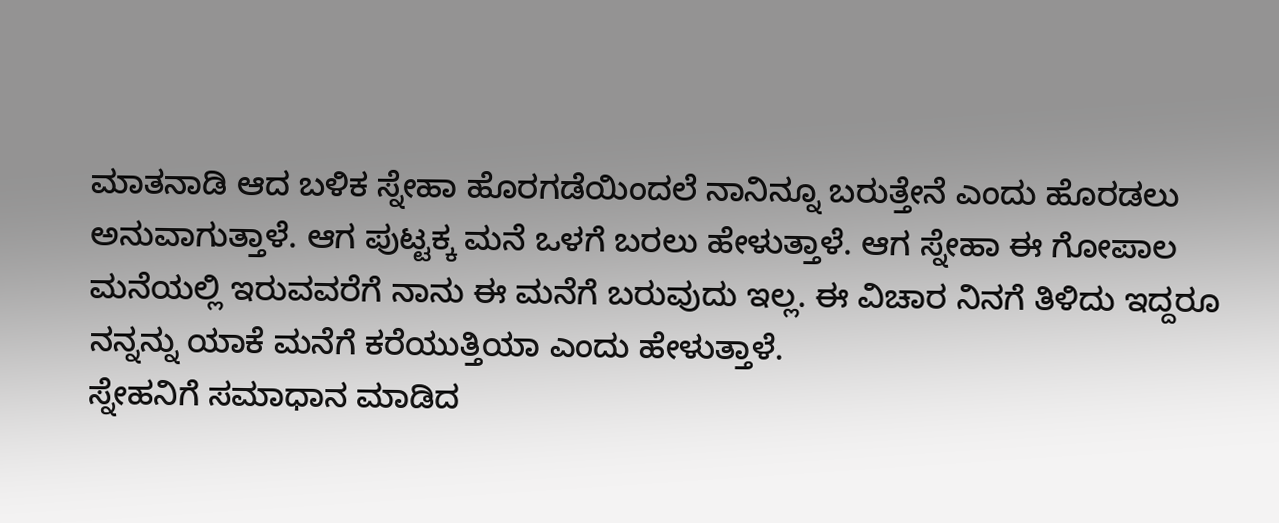ಮಾತನಾಡಿ ಆದ ಬಳಿಕ ಸ್ನೇಹಾ ಹೊರಗಡೆಯಿಂದಲೆ ನಾನಿನ್ನೂ ಬರುತ್ತೇನೆ ಎಂದು ಹೊರಡಲು ಅನುವಾಗುತ್ತಾಳೆ. ಆಗ ಪುಟ್ಟಕ್ಕ ಮನೆ ಒಳಗೆ ಬರಲು ಹೇಳುತ್ತಾಳೆ. ಆಗ ಸ್ನೇಹಾ ಈ ಗೋಪಾಲ ಮನೆಯಲ್ಲಿ ಇರುವವರೆಗೆ ನಾನು ಈ ಮನೆಗೆ ಬರುವುದು ಇಲ್ಲ. ಈ ವಿಚಾರ ನಿನಗೆ ತಿಳಿದು ಇದ್ದರೂ ನನ್ನನ್ನು ಯಾಕೆ ಮನೆಗೆ ಕರೆಯುತ್ತಿಯಾ ಎಂದು ಹೇಳುತ್ತಾಳೆ.
ಸ್ನೇಹನಿಗೆ ಸಮಾಧಾನ ಮಾಡಿದ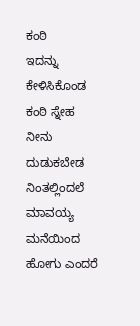ಕಂಠಿ
ಇದನ್ನು ಕೇಳಿಸಿಕೊಂಡ ಕಂಠಿ ಸ್ನೇಹ ನೀನು ದುಡುಕಬೇಡ ನಿಂತಲ್ಲಿಂದಲೆ ಮಾವಯ್ಯ ಮನೆಯಿಂದ ಹೋಗು ಎಂದರೆ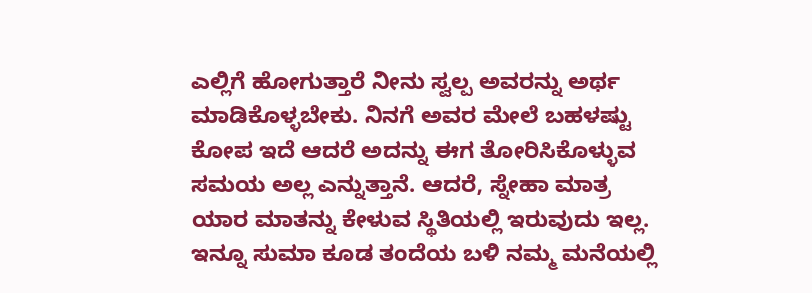ಎಲ್ಲಿಗೆ ಹೋಗುತ್ತಾರೆ ನೀನು ಸ್ವಲ್ಪ ಅವರನ್ನು ಅರ್ಥ ಮಾಡಿಕೊಳ್ಳಬೇಕು. ನಿನಗೆ ಅವರ ಮೇಲೆ ಬಹಳಷ್ಟು ಕೋಪ ಇದೆ ಆದರೆ ಅದನ್ನು ಈಗ ತೋರಿಸಿಕೊಳ್ಳುವ ಸಮಯ ಅಲ್ಲ ಎನ್ನುತ್ತಾನೆ. ಆದರೆ, ಸ್ನೇಹಾ ಮಾತ್ರ ಯಾರ ಮಾತನ್ನು ಕೇಳುವ ಸ್ಥಿತಿಯಲ್ಲಿ ಇರುವುದು ಇಲ್ಲ. ಇನ್ನೂ ಸುಮಾ ಕೂಡ ತಂದೆಯ ಬಳಿ ನಮ್ಮ ಮನೆಯಲ್ಲಿ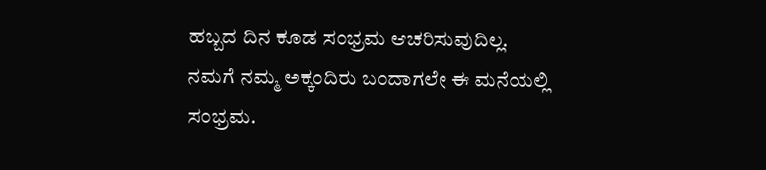ಹಬ್ಬದ ದಿನ ಕೂಡ ಸಂಭ್ರಮ ಆಚರಿಸುವುದಿಲ್ಲ. ನಮಗೆ ನಮ್ಮ ಅಕ್ಕಂದಿರು ಬಂದಾಗಲೇ ಈ ಮನೆಯಲ್ಲಿ ಸಂಭ್ರಮ.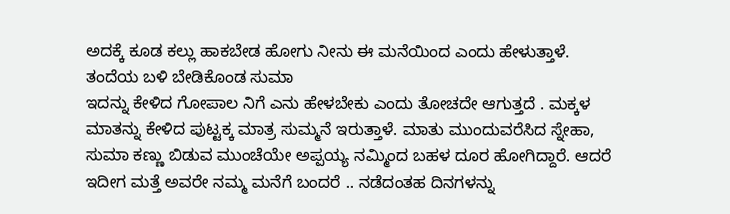ಅದಕ್ಕೆ ಕೂಡ ಕಲ್ಲು ಹಾಕಬೇಡ ಹೋಗು ನೀನು ಈ ಮನೆಯಿಂದ ಎಂದು ಹೇಳುತ್ತಾಳೆ.
ತಂದೆಯ ಬಳಿ ಬೇಡಿಕೊಂಡ ಸುಮಾ
ಇದನ್ನು ಕೇಳಿದ ಗೋಪಾಲ ನಿಗೆ ಎನು ಹೇಳಬೇಕು ಎಂದು ತೋಚದೇ ಆಗುತ್ತದೆ . ಮಕ್ಕಳ ಮಾತನ್ನು ಕೇಳಿದ ಪುಟ್ಟಕ್ಕ ಮಾತ್ರ ಸುಮ್ಮನೆ ಇರುತ್ತಾಳೆ. ಮಾತು ಮುಂದುವರೆಸಿದ ಸ್ನೇಹಾ, ಸುಮಾ ಕಣ್ಣು ಬಿಡುವ ಮುಂಚೆಯೇ ಅಪ್ಪಯ್ಯ ನಮ್ಮಿಂದ ಬಹಳ ದೂರ ಹೋಗಿದ್ದಾರೆ. ಆದರೆ ಇದೀಗ ಮತ್ತೆ ಅವರೇ ನಮ್ಮ ಮನೆಗೆ ಬಂದರೆ .. ನಡೆದಂತಹ ದಿನಗಳನ್ನು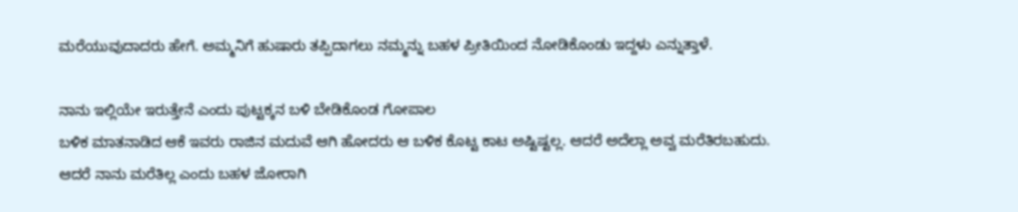ಮರೆಯುವುದಾದರು ಹೇಗೆ. ಅಮ್ಮನಿಗೆ ಹುಷಾರು ತಪ್ಪಿದಾಗಲು ನಮ್ಮನ್ನು ಬಹಳ ಪ್ರೀತಿಯಿಂದ ನೋಡಿಕೊಂಡು ಇದ್ದಳು ಎನ್ನುತ್ತಾಳೆ.

ನಾನು ಇಲ್ಲಿಯೇ ಇರುತ್ತೇನೆ ಎಂದು ಪುಟ್ಟಕ್ಕನ ಬಳಿ ಬೇಡಿಕೊಂಡ ಗೋಪಾಲ
ಬಳಿಕ ಮಾತನಾಡಿದ ಆಕೆ ಇವರು ರಾಜಿನ ಮದುವೆ ಆಗಿ ಹೋದರು ಆ ಬಳಿಕ ಕೊಟ್ಟ ಕಾಟ ಅಷ್ಟಿಷ್ಟಲ್ಲ. ಆದರೆ ಅದೆಲ್ಲಾ ಅವ್ವ ಮರೆತಿರಬಹುದು. ಆದರೆ ನಾನು ಮರೆತಿಲ್ಲ ಎಂದು ಬಹಳ ಜೋರಾಗಿ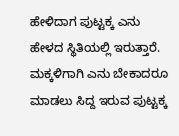ಹೇಳಿದಾಗ ಪುಟ್ಟಕ್ಕ ಎನು ಹೇಳದ ಸ್ಥಿತಿಯಲ್ಲಿ ಇರುತ್ತಾರೆ. ಮಕ್ಕಳಿಗಾಗಿ ಎನು ಬೇಕಾದರೂ ಮಾಡಲು ಸಿದ್ದ ಇರುವ ಪುಟ್ಟಕ್ಕ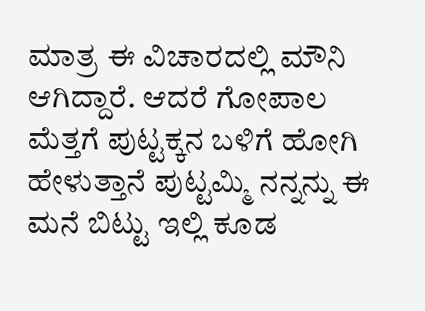ಮಾತ್ರ ಈ ವಿಚಾರದಲ್ಲಿ ಮೌನಿ ಆಗಿದ್ದಾರೆ. ಆದರೆ ಗೋಪಾಲ ಮೆತ್ತಗೆ ಪುಟ್ಟಕ್ಕನ ಬಳಿಗೆ ಹೋಗಿ ಹೇಳುತ್ತಾನೆ ಪುಟ್ಟಮ್ಮಿ ನನ್ನನ್ನು ಈ ಮನೆ ಬಿಟ್ಟು ಇಲ್ಲಿ ಕೂಡ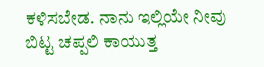ಕಳಿಸಬೇಡ. ನಾನು ಇಲ್ಲಿಯೇ ನೀವು ಬಿಟ್ಟ ಚಪ್ಪಲಿ ಕಾಯುತ್ತ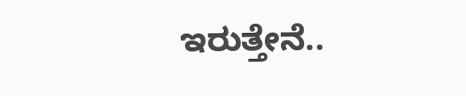ಇರುತ್ತೇನೆ..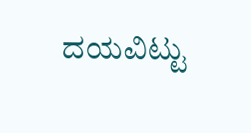ದಯವಿಟ್ಟು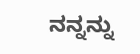ನನ್ನನ್ನು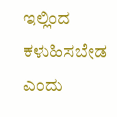ಇಲ್ಲಿಂದ ಕಳುಹಿಸಬೇಡ ಎಂದು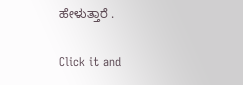ಹೇಳುತ್ತಾರೆ .


Click it and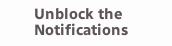Unblock the Notifications